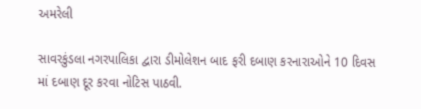અમરેલી

સાવરકુંડલા નગરપાલિકા દ્વારા ડીમોલેશન બાદ ફરી દબાણ કરનારાઓને 10 દિવસ માં દબાણ દૂર કરવા નોટિસ પાઠવી.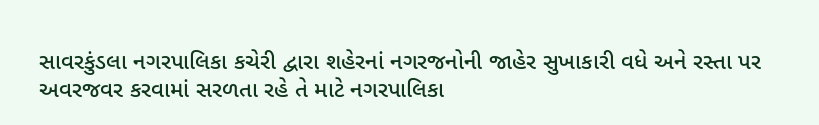સાવરકુંડલા નગરપાલિકા કચેરી દ્વારા શહેરનાં નગરજનોની જાહેર સુખાકારી વધે અને રસ્તા પર અવરજવર કરવામાં સરળતા રહે તે માટે નગરપાલિકા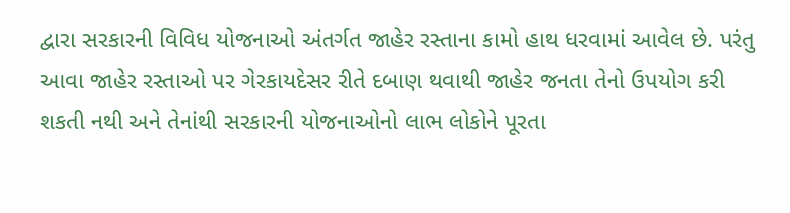દ્વારા સરકારની વિવિધ યોજનાઓ અંતર્ગત જાહેર રસ્તાના કામો હાથ ધરવામાં આવેલ છે. પરંતુ આવા જાહેર રસ્તાઓ પર ગેરકાયદેસર રીતે દબાણ થવાથી જાહેર જનતા તેનો ઉપયોગ કરી શકતી નથી અને તેનાંથી સરકારની યોજનાઓનો લાભ લોકોને પૂરતા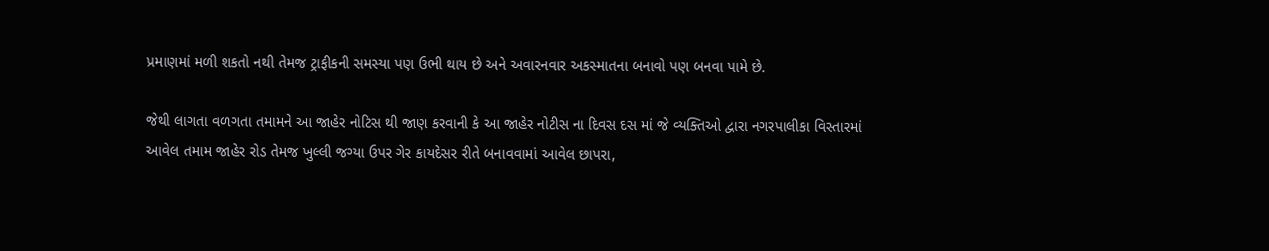પ્રમાણમાં મળી શકતો નથી તેમજ ટ્રાફીકની સમસ્યા પણ ઉભી થાય છે અને અવારનવાર અકસ્માતના બનાવો પણ બનવા પામે છે.

જેથી લાગતા વળગતા તમામને આ જાહેર નોટિસ થી જાણ કરવાની કે આ જાહેર નોટીસ ના દિવસ દસ માં જે વ્યક્તિઓ દ્વારા નગરપાલીકા વિસ્તારમાં આવેલ તમામ જાહેર રોડ તેમજ ખુલ્લી જગ્યા ઉપર ગેર કાયદેસર રીતે બનાવવામાં આવેલ છાપરા,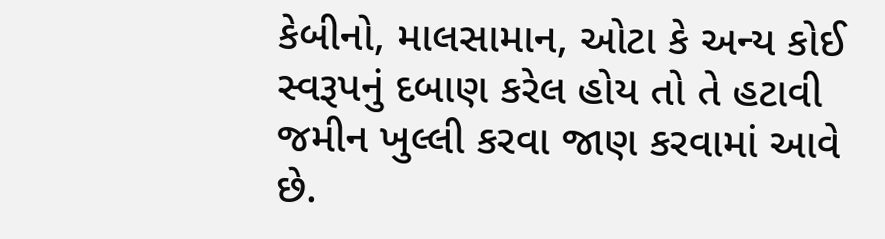કેબીનો, માલસામાન, ઓટા કે અન્ય કોઈ સ્વરૂપનું દબાણ કરેલ હોય તો તે હટાવી જમીન ખુલ્લી કરવા જાણ કરવામાં આવે છે.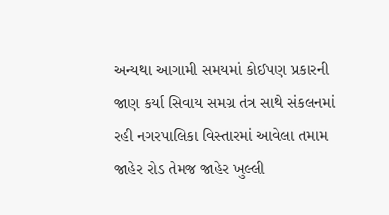અન્યથા આગામી સમયમાં કોઈપણ પ્રકારની જાણ કર્યા સિવાય સમગ્ર તંત્ર સાથે સંકલનમાં રહી નગરપાલિકા વિસ્તારમાં આવેલા તમામ જાહેર રોડ તેમજ જાહેર ખુલ્લી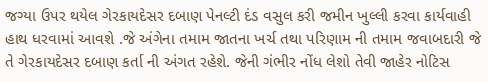જગ્યા ઉપર થયેલ ગેરકાયદેસર દબાણ પેનલ્ટી દંડ વસુલ કરી જમીન ખુલ્લી કરવા કાર્યવાહી હાથ ધરવામાં આવશે .જે અંગેના તમામ જાતના ખર્ચ તથા પરિણામ ની તમામ જવાબદારી જે તે ગેરકાયદેસર દબાણ કર્તા ની અંગત રહેશે. જેની ગંભીર નોંધ લેશો તેવી જાહેર નોટિસ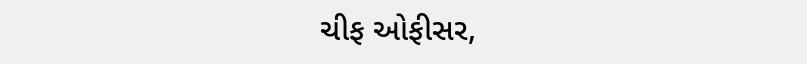ચીફ ઓફીસર,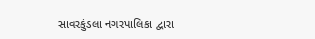સાવરકુંડલા નગરપાલિકા દ્વારા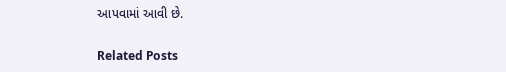આપવામાં આવી છે.

Related Posts